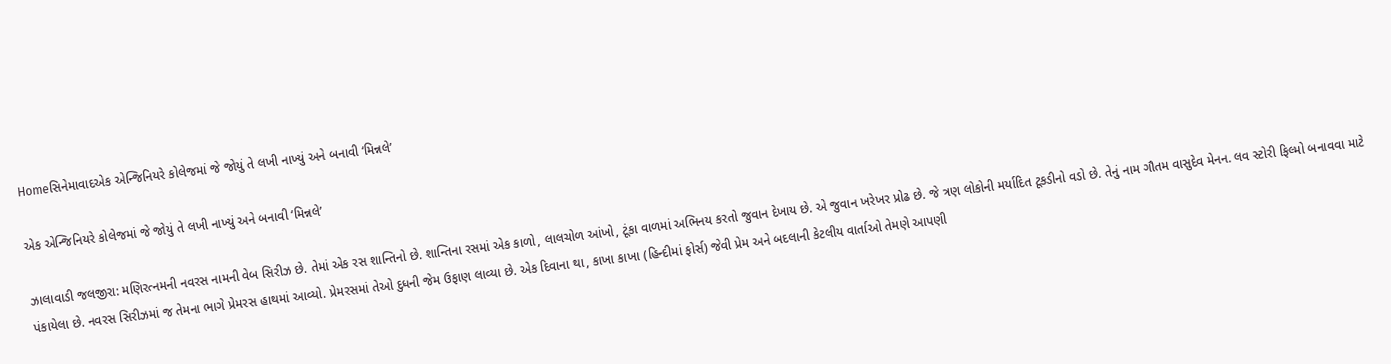Homeસિનેમાવાદએક એન્જિનિયરે કોલેજમાં જે જોયું તે લખી નાખ્યું અને બનાવી ‘મિન્નલે’

એક એન્જિનિયરે કોલેજમાં જે જોયું તે લખી નાખ્યું અને બનાવી ‘મિન્નલે’

ઝાલાવાડી જલજીરા: મણિરત્નમની નવરસ નામની વેબ સિરીઝ છે. તેમાં એક રસ શાન્તિનો છે. શાન્તિના રસમાં એક કાળો, લાલચોળ આંખો, ટૂંકા વાળમાં અભિનય કરતો જુવાન દેખાય છે. એ જુવાન ખરેખર પ્રોઢ છે. જે ત્રણ લોકોની મર્યાદિત ટૂકડીનો વડો છે. તેનું નામ ગૌતમ વાસુદેવ મેનન. લવ સ્ટોરી ફિલ્મો બનાવવા માટે પંકાયેલા છે. નવરસ સિરીઝમાં જ તેમના ભાગે પ્રેમરસ હાથમાં આવ્યો. પ્રેમરસમાં તેઓ દુધની જેમ ઉફાણ લાવ્યા છે. એક દિવાના થા, કાખા કાખા (હિન્દીમાં ફોર્સ) જેવી પ્રેમ અને બદલાની કેટલીય વાર્તાઓ તેમણે આપણી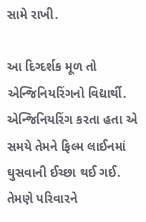સામે રાખી.

આ દિગ્દર્શક મૂળ તો એન્જિનિયરિંગનો વિદ્યાર્થી. એન્જિનિયરિંગ કરતા હતા એ સમયે તેમને ફિલ્મ લાઈનમાં ઘુસવાની ઈચ્છા થઈ ગઈ. તેમણે પરિવારને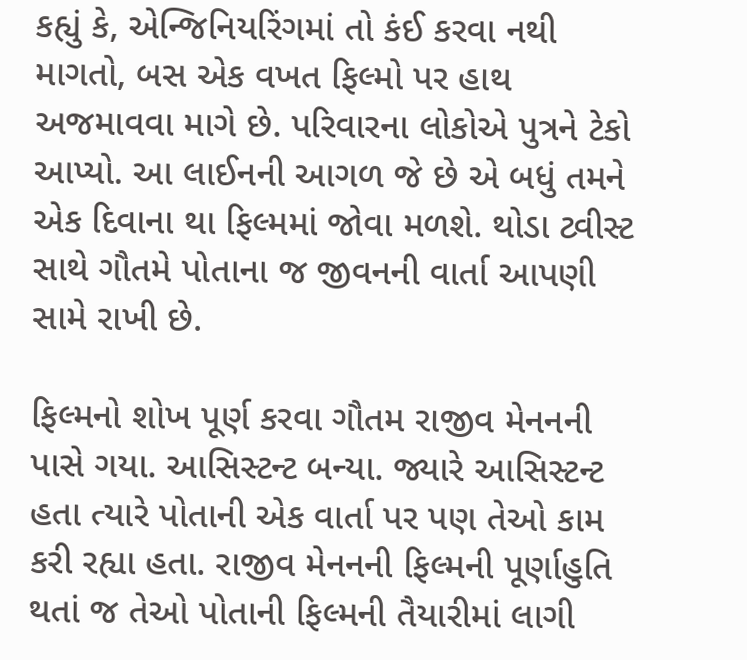કહ્યું કે, એન્જિનિયરિંગમાં તો કંઈ કરવા નથી માગતો, બસ એક વખત ફિલ્મો પર હાથ અજમાવવા માગે છે. પરિવારના લોકોએ પુત્રને ટેકો આપ્યો. આ લાઈનની આગળ જે છે એ બધું તમને એક દિવાના થા ફિલ્મમાં જોવા મળશે. થોડા ટ્વીસ્ટ સાથે ગૌતમે પોતાના જ જીવનની વાર્તા આપણી સામે રાખી છે.

ફિલ્મનો શોખ પૂર્ણ કરવા ગૌતમ રાજીવ મેનનની પાસે ગયા. આસિસ્ટન્ટ બન્યા. જ્યારે આસિસ્ટન્ટ હતા ત્યારે પોતાની એક વાર્તા પર પણ તેઓ કામ કરી રહ્યા હતા. રાજીવ મેનનની ફિલ્મની પૂર્ણાહુતિ થતાં જ તેઓ પોતાની ફિલ્મની તૈયારીમાં લાગી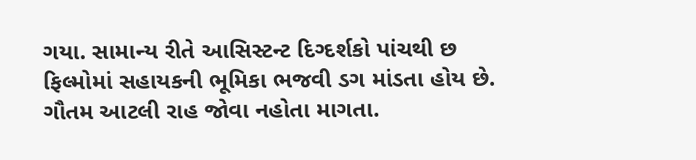ગયા. સામાન્ય રીતે આસિસ્ટન્ટ દિગ્દર્શકો પાંચથી છ ફિલ્મોમાં સહાયકની ભૂમિકા ભજવી ડગ માંડતા હોય છે. ગૌતમ આટલી રાહ જોવા નહોતા માગતા.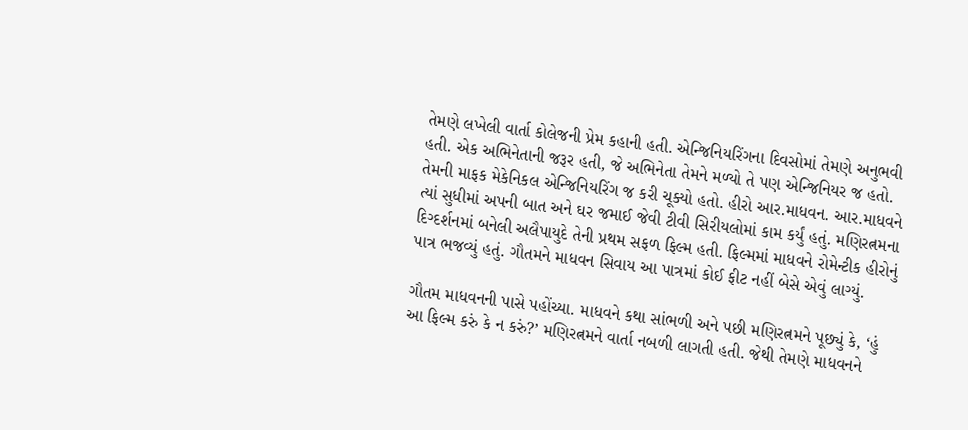તેમણે લખેલી વાર્તા કોલેજની પ્રેમ કહાની હતી. એન્જિનિયરિંગના દિવસોમાં તેમણે અનુભવી હતી. એક અભિનેતાની જરૂર હતી, જે અભિનેતા તેમને મળ્યો તે પણ એન્જિનિયર જ હતો. તેમની માફક મેકેનિકલ એન્જિનિયરિંગ જ કરી ચૂક્યો હતો. હીરો આર.માધવન. આર.માધવને ત્યાં સુધીમાં અપની બાત અને ઘર જમાઈ જેવી ટીવી સિરીયલોમાં કામ કર્યું હતું. મણિરત્નમના દિગ્દર્શનમાં બનેલી અલૈપાયુદે તેની પ્રથમ સફળ ફિલ્મ હતી. ફિલ્મમાં માધવને રોમેન્ટીક હીરોનું પાત્ર ભજવ્યું હતું. ગૌતમને માધવન સિવાય આ પાત્રમાં કોઈ ફીટ નહીં બેસે એવું લાગ્યું.

ગૌતમ માધવનની પાસે પહોંચ્યા. માધવને કથા સાંભળી અને પછી મણિરત્નમને પૂછ્યું કે, ‘હું આ ફિલ્મ કરું કે ન કરું?’ મણિરત્નમને વાર્તા નબળી લાગતી હતી. જેથી તેમણે માધવનને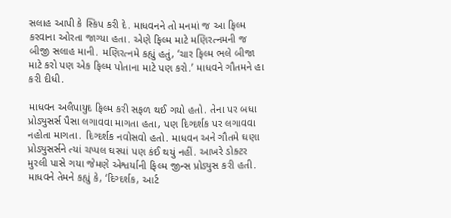સલાહ આપી કે સ્કિપ કરી દે. માધવનને તો મનમાં જ આ ફિલ્મ કરવાના ઓરતા જાગ્યા હતા. એણે ફિલ્મ માટે મણિરત્નમની જ બીજી સલાહ માની. મણિરત્નમે કહ્યું હતું, ‘ચાર ફિલ્મ ભલે બીજા માટે કરો પણ એક ફિલ્મ પોતાના માટે પણ કરો.’ માધવને ગૌતમને હા કરી દીધી.

માધવન અલૈપાયુદ ફિલ્મ કરી સફળ થઈ ગયો હતો. તેના પર બધા પ્રોડ્યુસર્સ પૈસા લગાવવા માગતા હતા, પણ દિગ્દર્શક પર લગાવવા નહોતા માગતા. દિગ્દર્શક નવોસવો હતો. માધવન અને ગૌતમે ઘણા પ્રોડ્યુસર્સને ત્યાં ચપ્પલ ઘસ્યાં પણ કંઈ થયું નહીં. આખરે ડોક્ટર મુરલી પાસે ગયા જેમણે એશ્વર્યાની ફિલ્મ જીન્સ પ્રોડ્યુસ કરી હતી. માધવને તેમને કહ્યું કે, ‘દિગ્દર્શક, આર્ટ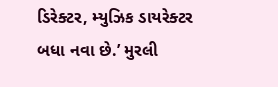ડિરેક્ટર, મ્યુઝિક ડાયરેક્ટર બધા નવા છે.’ મુરલી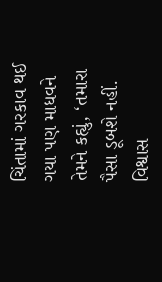ચિંતામાં ગરકાવ થઈ ગયા પણ માધવને તેમને કહ્યું, ‘તમારા પૈસા ડૂબશે નહીં. વિશ્વાસ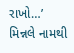રાખો…’ મિન્નલે નામથી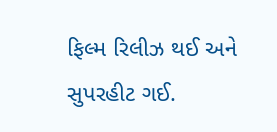ફિલ્મ રિલીઝ થઈ અને સુપરહીટ ગઈ.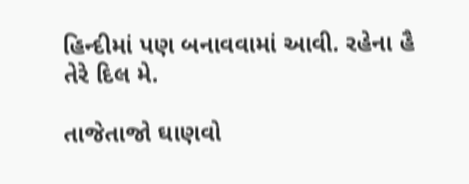હિન્દીમાં પણ બનાવવામાં આવી. રહેના હૈ તેરે દિલ મે.

તાજેતાજો ઘાણવો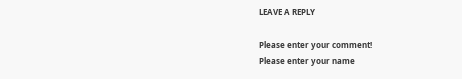LEAVE A REPLY

Please enter your comment!
Please enter your name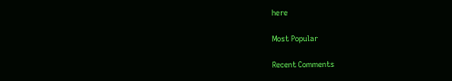here

Most Popular

Recent Comments